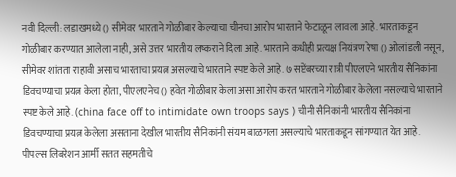नवी दिल्ली: लडाखमध्ये () सीमेवर भारताने गोळीबार केल्याचा चीनचा आरोप भारताने फेटाळून लावला आहे. भारताकडून गोळीबार करण्यात आलेला नाही, असे उत्तर भारतीय लष्कराने दिला आहे. भारताने कधीही प्रत्यक्ष नियंत्रण रेषा () ओलांडली नसून, सीमेवर शांतता राहावी असाच भारताचा प्रयत्न असल्याचे भारताने स्पष्ट केले आहे. ७ सप्टेंबरच्या रात्री पीएलएने भारतीय सैनिकांना डिवचण्याचा प्रयत्न केला होता, पीएलएनेच () हवेत गोळीबार केला असा आरोप करत भारताने गोळीबार केलेला नसल्याचे भारताने स्पष्ट केले आहे. (china face off to intimidate own troops says ) चीनी सैनिकांनी भारतीय सैनिकांना डिवचण्याचा प्रयत्न केलेला असताना देखील भारतीय सैनिकांनी संयम बाळगला असल्याचे भारताकडून सांगण्यात येत आहे. पीपल्स लिबरेशन आर्मी सतत सहमतीचे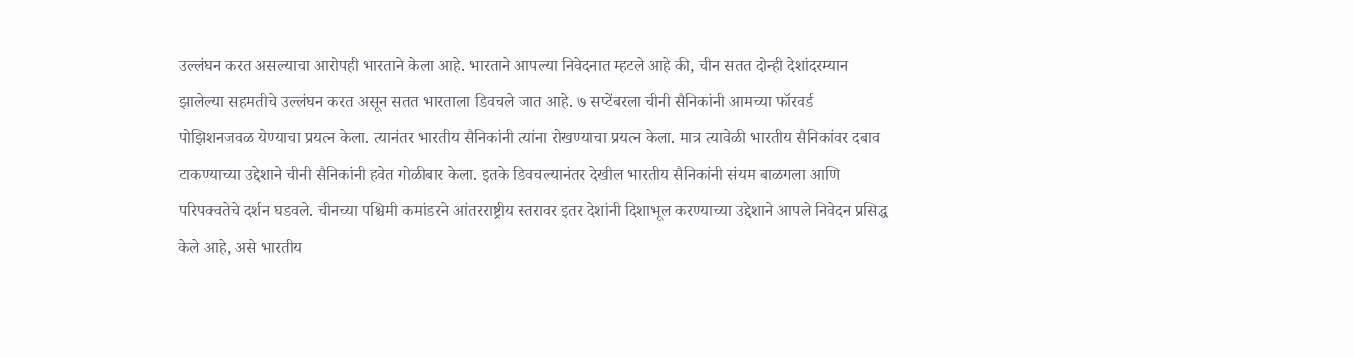उल्लंघन करत असल्याचा आरोपही भारताने केला आहे. भारताने आपल्या निवेदनात म्हटले आहे की, चीन सतत दोन्ही देशांदरम्यान झालेल्या सहमतीचे उल्लंघन करत असून सतत भारताला डिवचले जात आहे. ७ सप्टेंबरला चीनी सैनिकांनी आमच्या फॉरवर्ड पोझिशनजवळ येण्याचा प्रयत्न केला. त्यानंतर भारतीय सैनिकांनी त्यांना रोखण्याचा प्रयत्न केला. मात्र त्यावेळी भारतीय सैनिकांवर दबाव टाकण्याच्या उद्देशाने चीनी सैनिकांनी हवेत गोळीबार केला. इतके डिवचल्यानंतर देखील भारतीय सैनिकांनी संयम बाळगला आणि परिपक्वतेचे दर्शन घडवले. चीनच्या पश्चिमी कमांडरने आंतरराष्ट्रीय स्तरावर इतर देशांनी दिशाभूल करण्याच्या उद्देशाने आपले निवेदन प्रसिद्ध केले आहे, असे भारतीय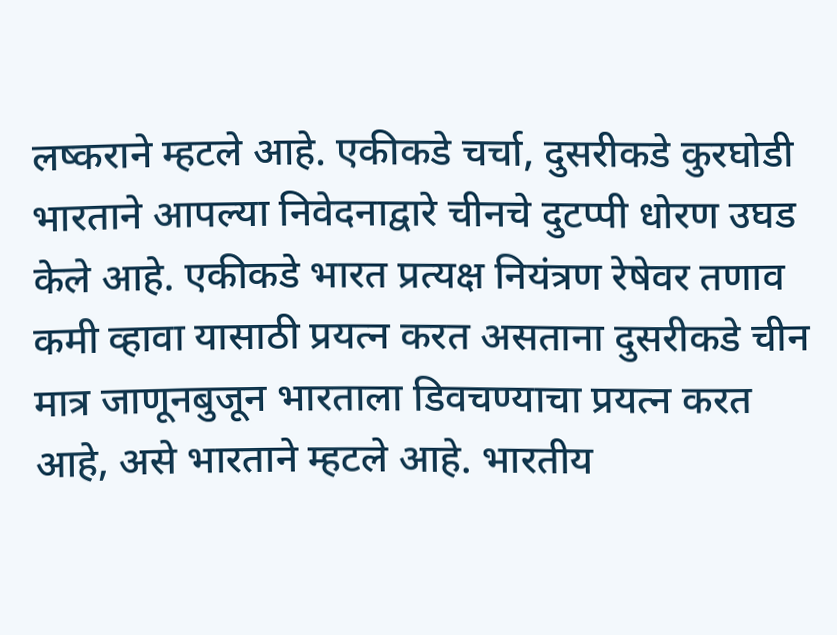लष्कराने म्हटले आहे. एकीकडे चर्चा, दुसरीकडे कुरघोडी भारताने आपल्या निवेदनाद्वारे चीनचे दुटप्पी धोरण उघड केले आहे. एकीकडे भारत प्रत्यक्ष नियंत्रण रेषेवर तणाव कमी व्हावा यासाठी प्रयत्न करत असताना दुसरीकडे चीन मात्र जाणूनबुजून भारताला डिवचण्याचा प्रयत्न करत आहे, असे भारताने म्हटले आहे. भारतीय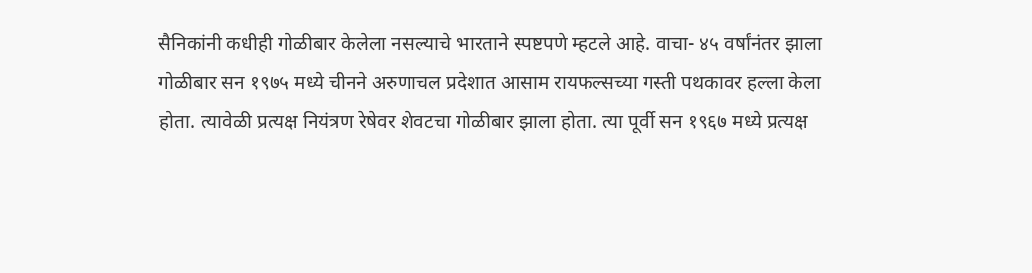सैनिकांनी कधीही गोळीबार केलेला नसल्याचे भारताने स्पष्टपणे म्हटले आहे. वाचा- ४५ वर्षांनंतर झाला गोळीबार सन १९७५ मध्ये चीनने अरुणाचल प्रदेशात आसाम रायफल्सच्या गस्ती पथकावर हल्ला केला होता. त्यावेळी प्रत्यक्ष नियंत्रण रेषेवर शेवटचा गोळीबार झाला होता. त्या पूर्वी सन १९६७ मध्ये प्रत्यक्ष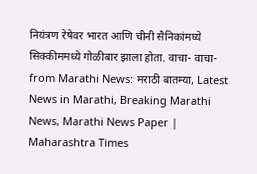नियंत्रण रेषेवर भारत आणि चीनी सैनिकांमघ्ये सिक्कीममध्ये गोळीबार झाला होता. वाचा- वाचा-
from Marathi News: मराठी बातम्या, Latest News in Marathi, Breaking Marathi News, Marathi News Paper | Maharashtra Times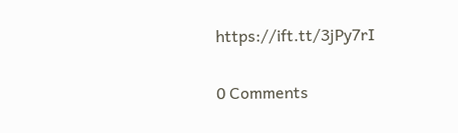https://ift.tt/3jPy7rI

0 Comments